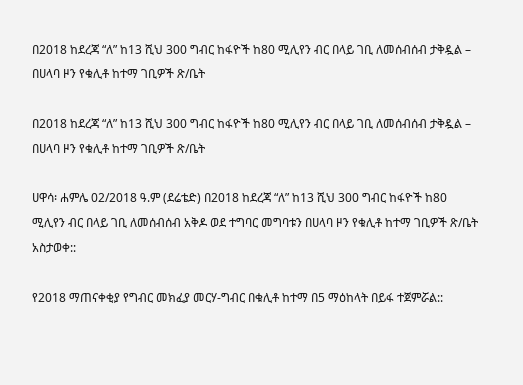በ2018 ከደረጃ “ለ” ከ13 ሺህ 300 ግብር ከፋዮች ከ80 ሚሊየን ብር በላይ ገቢ ለመሰብሰብ ታቅዷል – በሀላባ ዞን የቁሊቶ ከተማ ገቢዎች ጽ/ቤት

በ2018 ከደረጃ “ለ” ከ13 ሺህ 300 ግብር ከፋዮች ከ80 ሚሊየን ብር በላይ ገቢ ለመሰብሰብ ታቅዷል – በሀላባ ዞን የቁሊቶ ከተማ ገቢዎች ጽ/ቤት

ሀዋሳ፡ ሐምሌ 02/2018 ዓ.ም (ደሬቴድ) በ2018 ከደረጃ “ለ” ከ13 ሺህ 300 ግብር ከፋዮች ከ80 ሚሊየን ብር በላይ ገቢ ለመሰብሰብ አቅዶ ወደ ተግባር መግባቱን በሀላባ ዞን የቁሊቶ ከተማ ገቢዎች ጽ/ቤት አስታወቀ::

የ2018 ማጠናቀቂያ የግብር መክፈያ መርሃ-ግብር በቁሊቶ ከተማ በ5 ማዕከላት በይፋ ተጀምሯል::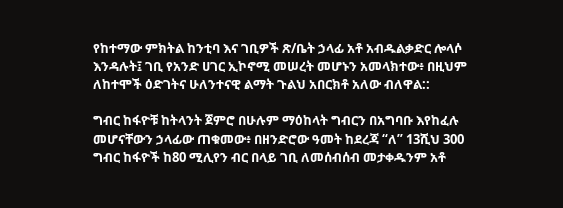የከተማው ምክትል ከንቲባ እና ገቢዎች ጽ/ቤት ኃላፊ አቶ አብዱልቃድር ሎላሶ እንዳሉት፤ ገቢ የአንድ ሀገር ኢኮኖሚ መሠረት መሆኑን አመላክተው፥ በዚህም ለከተሞች ዕድገትና ሁለንተናዊ ልማት ጉልህ አበርክቶ አለው ብለዋል::

ግብር ከፋዮቹ ከትላንት ጀምሮ በሁሉም ማዕከላት ግብርን በአግባቡ እየከፈሉ መሆናቸውን ኃላፊው ጠቁመው፥ በዘንድሮው ዓመት ከደረጃ “ለ” 13ሺህ 300 ግብር ከፋዮች ከ80 ሚሊየን ብር በላይ ገቢ ለመሰብሰብ መታቀዱንም አቶ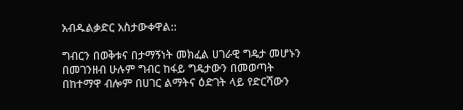አብዱልቃድር አስታውቀዋል::

ግብርን በወቅቱና በታማኝነት መክፈል ሀገራዊ ግዴታ መሆኑን በመገንዘብ ሁሉም ግብር ከፋይ ግዴታውን በመወጣት በከተማዋ ብሎም በሀገር ልማትና ዕድገት ላይ የድርሻውን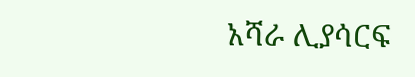አሻራ ሊያሳርፍ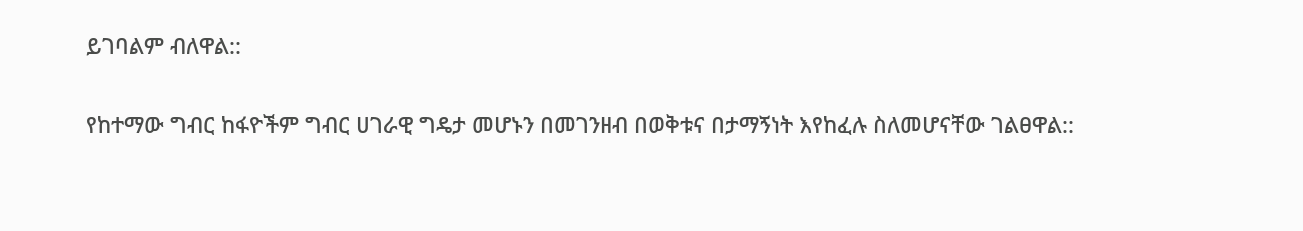ይገባልም ብለዋል::

የከተማው ግብር ከፋዮችም ግብር ሀገራዊ ግዴታ መሆኑን በመገንዘብ በወቅቱና በታማኝነት እየከፈሉ ስለመሆናቸው ገልፀዋል::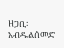ዘጋቢ፡ አብዱልሰመድ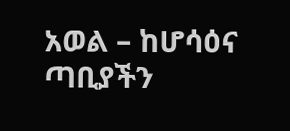አወል – ከሆሳዕና ጣቢያችን